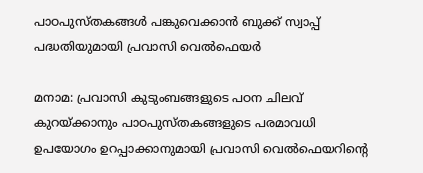പാഠപുസ്തകങ്ങൾ പങ്കുവെക്കാൻ ബുക്ക് സ്വാപ്പ് പദ്ധതിയുമായി പ്രവാസി വെൽഫെയർ

മനാമ: പ്രവാസി കുടുംബങ്ങളുടെ പഠന ചിലവ് കുറയ്ക്കാനും പാഠപുസ്തകങ്ങളുടെ പരമാവധി ഉപയോഗം ഉറപ്പാക്കാനുമായി പ്രവാസി വെൽഫെയറിന്റെ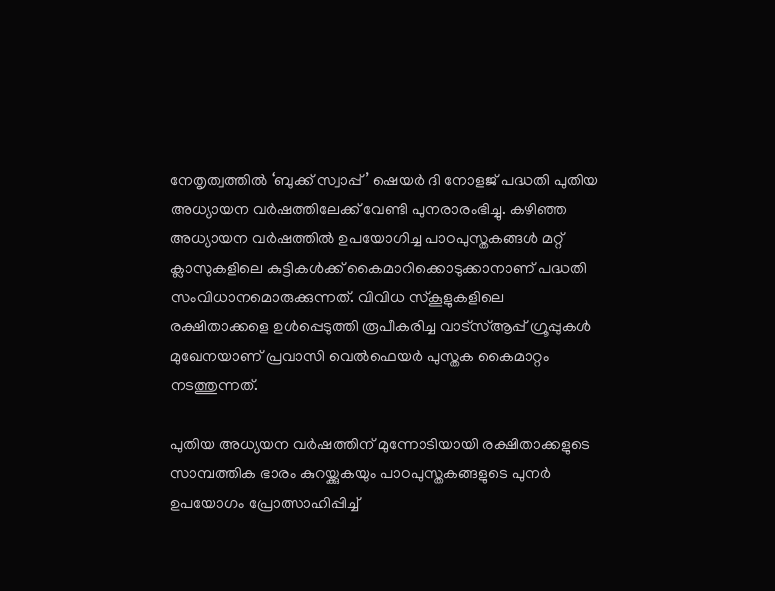നേതൃത്വത്തിൽ ‘ബുക്ക് സ്വാപ്പ്’ ഷെയർ ദി നോളജ് പദ്ധതി പുതിയ അധ്യായന വർഷത്തിലേക്ക് വേണ്ടി പുനരാരംഭിച്ചു. കഴിഞ്ഞ അധ്യായന വർഷത്തിൽ ഉപയോഗിച്ച പാഠപുസ്തകങ്ങൾ മറ്റ് ക്ലാസുകളിലെ കുട്ടികൾക്ക് കൈമാറിക്കൊടുക്കാനാണ് പദ്ധതി സംവിധാനമൊരുക്കുന്നത്. വിവിധ സ്കൂളുകളിലെ രക്ഷിതാക്കളെ ഉൾപ്പെടുത്തി രൂപീകരിച്ച വാട്സ്ആപ്പ് ഗ്രൂപ്പുകൾ മുഖേനയാണ് പ്രവാസി വെൽഫെയർ പുസ്തക കൈമാറ്റം നടത്തുന്നത്.

പുതിയ അധ്യയന വർഷത്തിന് മുന്നോടിയായി രക്ഷിതാക്കളുടെ സാമ്പത്തിക ഭാരം കുറയ്ക്കുകയും പാഠപുസ്തകങ്ങളുടെ പുനർ ഉപയോഗം പ്രോത്സാഹിപ്പിച്ച്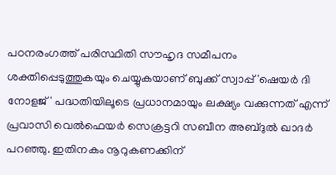പഠനരംഗത്ത് പരിസ്ഥിതി സൗഹൃദ സമീപനം ശക്തിപ്പെടുത്തുകയും ചെയ്യുകയാണ് ബുക്ക് സ്വാപ്പ് 'ഷെയർ ദി നോളജ്' പദ്ധതിയിലൂടെ പ്രധാനമായും ലക്ഷ്യം വക്കുന്നത് എന്ന് പ്രവാസി വെൽഫെയർ സെക്രട്ടറി സബീന അബ്ദുൽ ഖാദർ പറഞ്ഞു. ഇതിനകം നൂറുകണക്കിന്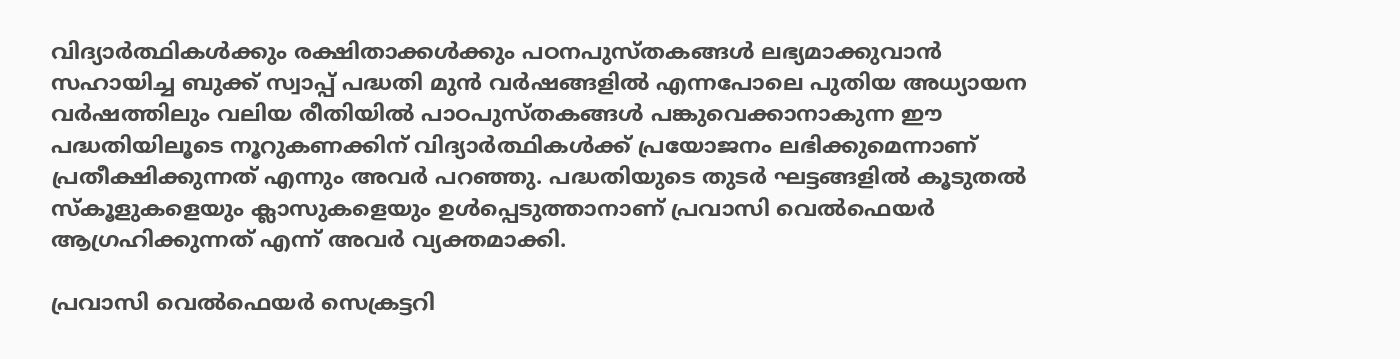വിദ്യാർത്ഥികൾക്കും രക്ഷിതാക്കൾക്കും പഠനപുസ്തകങ്ങൾ ലഭ്യമാക്കുവാൻ സഹായിച്ച ബുക്ക് സ്വാപ്പ് പദ്ധതി മുൻ വർഷങ്ങളിൽ എന്നപോലെ പുതിയ അധ്യായന വർഷത്തിലും വലിയ രീതിയിൽ പാഠപുസ്തകങ്ങൾ പങ്കുവെക്കാനാകുന്ന ഈ പദ്ധതിയിലൂടെ നൂറുകണക്കിന് വിദ്യാർത്ഥികൾക്ക് പ്രയോജനം ലഭിക്കുമെന്നാണ് പ്രതീക്ഷിക്കുന്നത് എന്നും അവർ പറഞ്ഞു. പദ്ധതിയുടെ തുടർ ഘട്ടങ്ങളിൽ കൂടുതൽ സ്കൂളുകളെയും ക്ലാസുകളെയും ഉൾപ്പെടുത്താനാണ് പ്രവാസി വെൽഫെയർ ആഗ്രഹിക്കുന്നത് എന്ന് അവർ വ്യക്തമാക്കി.

പ്രവാസി വെൽഫെയർ സെക്രട്ടറി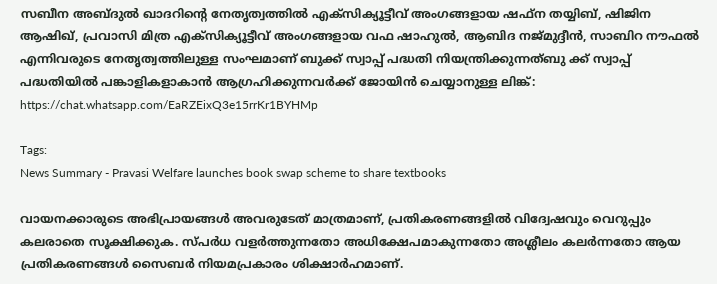സബീന അബ്ദുൽ ഖാദറിന്റെ നേതൃത്വത്തിൽ എക്സിക്യൂട്ടീവ് അംഗങ്ങളായ ഷഫ്ന തയ്യിബ്, ഷിജിന ആഷിഖ്, പ്രവാസി മിത്ര എക്സിക്യൂട്ടീവ് അംഗങ്ങളായ വഫ ഷാഹുൽ, ആബിദ നജ്മുദ്ദീൻ, സാബിറ നൗഫൽ എന്നിവരുടെ നേതൃത്വത്തിലുള്ള സംഘമാണ് ബുക്ക് സ്വാപ്പ് പദ്ധതി നിയന്ത്രിക്കുന്നത്ബു ക്ക് സ്വാപ്പ് പദ്ധതിയിൽ പങ്കാളികളാകാൻ ആഗ്രഹിക്കുന്നവർക്ക് ജോയിൻ ചെയ്യാനുള്ള ലിങ്ക്:  https://chat.whatsapp.com/EaRZEixQ3e15rrKr1BYHMp

Tags:
News Summary - Pravasi Welfare launches book swap scheme to share textbooks

വായനക്കാരുടെ അഭിപ്രായങ്ങള്‍ അവരുടേത് മാത്രമാണ്, പ്രതികരണങ്ങളിൽ വിദ്വേഷവും വെറുപ്പും കലരാതെ സൂക്ഷിക്കുക. സ്പർധ വളർത്തുന്നതോ അധിക്ഷേപമാകുന്നതോ അശ്ലീലം കലർന്നതോ ആയ പ്രതികരണങ്ങൾ സൈബർ നിയമപ്രകാരം ശിക്ഷാർഹമാണ്.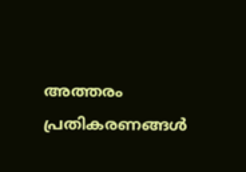അത്തരം പ്രതികരണങ്ങൾ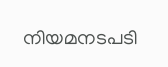നിയമനടപടി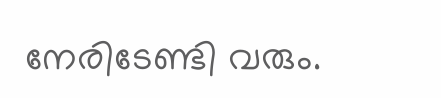നേരിടേണ്ടി വരും.